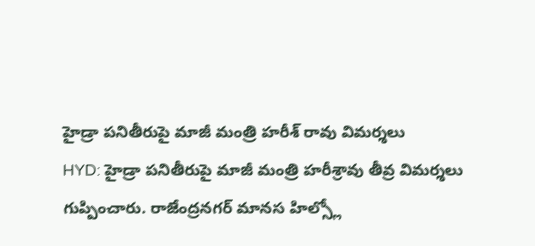హైడ్రా పనితీరుపై మాజీ మంత్రి హరీశ్ రావు విమర్శలు
HYD: హైడ్రా పనితీరుపై మాజీ మంత్రి హరీశ్రావు తీవ్ర విమర్శలు గుప్పించారు. రాజేంద్రనగర్ మానస హిల్స్లో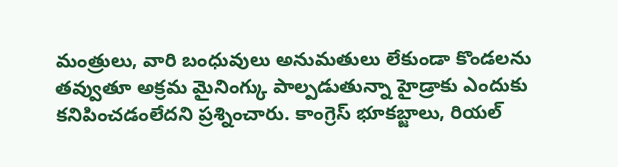మంత్రులు, వారి బంధువులు అనుమతులు లేకుండా కొండలను తవ్వుతూ అక్రమ మైనింగ్కు పాల్పడుతున్నా హైడ్రాకు ఎందుకు కనిపించడంలేదని ప్రశ్నించారు. కాంగ్రెస్ భూకబ్జాలు, రియల్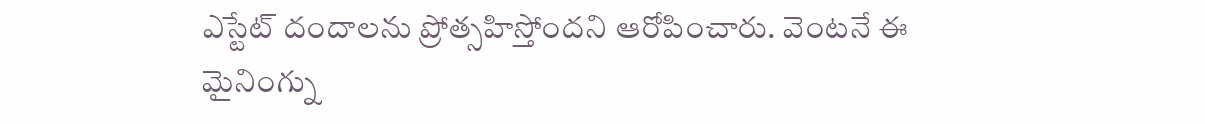ఎస్టేట్ దందాలను ప్రోత్సహిస్తోందని ఆరోపించారు. వెంటనే ఈ మైనింగ్ను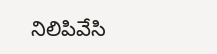నిలిపివేసి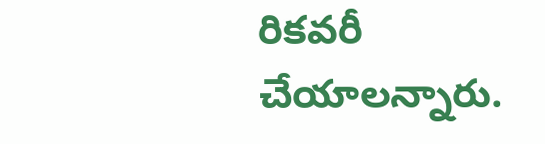రికవరీ చేయాలన్నారు.